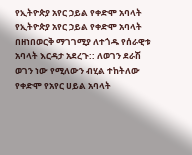የኢትዮጵያ አየር ኃይል የቀድሞ አባላት
የኢትዮጵያ አየር ኃይል የቀድሞ አባላት በዘነበወርቅ ማገገሚያ ለተጎዱ የሰራዊቱ አባላት እርዳታ አደረጉ:: ለወገን ደራሽ ወገን ነው የሚለውን ብሂል ተከትለው የቀድሞ የአየር ሀይል አባላት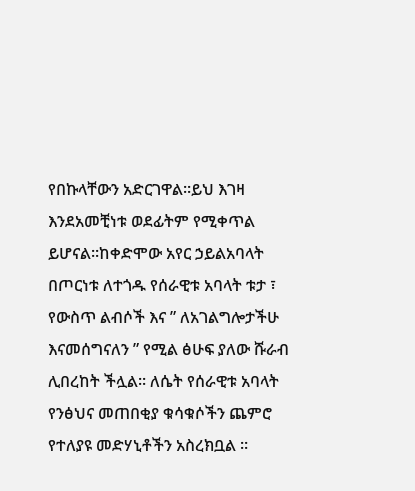የበኩላቸውን አድርገዋል፡፡ይህ እገዛ እንደአመቺነቱ ወደፊትም የሚቀጥል ይሆናል፡፡ከቀድሞው አየር ኃይልአባላት በጦርነቱ ለተጎዱ የሰራዊቱ አባላት ቱታ ፣ የውስጥ ልብሶች እና ” ለአገልግሎታችሁ እናመሰግናለን ” የሚል ፅሁፍ ያለው ሹራብ ሊበረከት ችሏል፡፡ ለሴት የሰራዊቱ አባላት የንፅህና መጠበቂያ ቁሳቁሶችን ጨምሮ የተለያዩ መድሃኒቶችን አስረክቧል ።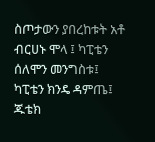ስጦታውን ያበረከቱት አቶ ብርሀኑ ሞላ ፤ ካፒቴን ሰለሞን መንግስቱ፤ ካፒቴን ክንዴ ዳምጤ፤ ጁቴክ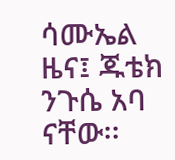ሳሙኤል ዜና፤ ጁቴክ ንጉሴ አባ ናቸው፡፡